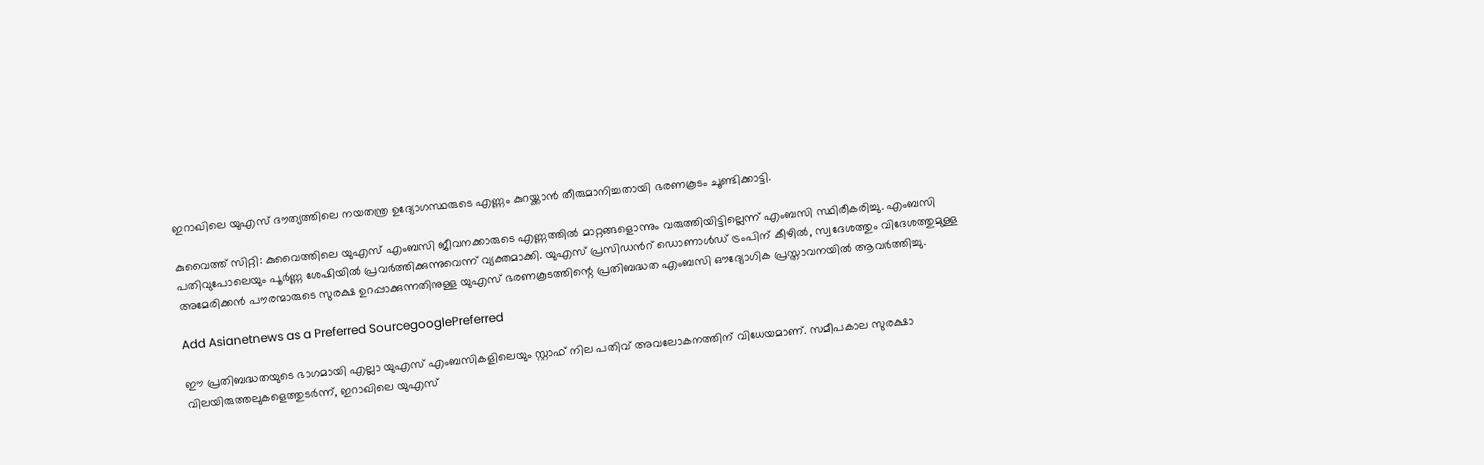ഇറാഖിലെ യുഎസ് ദൗത്യത്തിലെ നയതന്ത്ര ഉദ്യോഗസ്ഥരുടെ എണ്ണം കുറയ്ക്കാൻ തീരുമാനിച്ചതായി ഭരണകൂടം ചൂണ്ടിക്കാട്ടി.

കുവൈത്ത് സിറ്റി: കുവൈത്തിലെ യുഎസ് എംബസി ജീവനക്കാരുടെ എണ്ണത്തിൽ മാറ്റങ്ങളൊന്നും വരുത്തിയിട്ടില്ലെന്ന് എംബസി സ്ഥിരീകരിച്ചു. എംബസി പതിവുപോലെയും പൂർണ്ണ ശേഷിയിൽ പ്രവർത്തിക്കുന്നുവെന്ന് വ്യക്തമാക്കി. യുഎസ് പ്രസിഡന്‍റ് ഡൊണാൾഡ് ട്രംപിന് കീഴിൽ, സ്വദേശത്തും വിദേശത്തുമുള്ള അമേരിക്കൻ പൗരന്മാരുടെ സുരക്ഷ ഉറപ്പാക്കുന്നതിനുള്ള യുഎസ് ഭരണകൂടത്തിന്റെ പ്രതിബദ്ധത എംബസി ഔദ്യോഗിക പ്രസ്താവനയിൽ ആവർത്തിച്ചു.

Add Asianetnews as a Preferred SourcegooglePreferred

ഈ പ്രതിബദ്ധതയുടെ ഭാഗമായി എല്ലാ യുഎസ് എംബസികളിലെയും സ്റ്റാഫ് നില പതിവ് അവലോകനത്തിന് വിധേയമാണ്. സമീപകാല സുരക്ഷാ വിലയിരുത്തലുകളെത്തുടർന്ന്, ഇറാഖിലെ യുഎസ്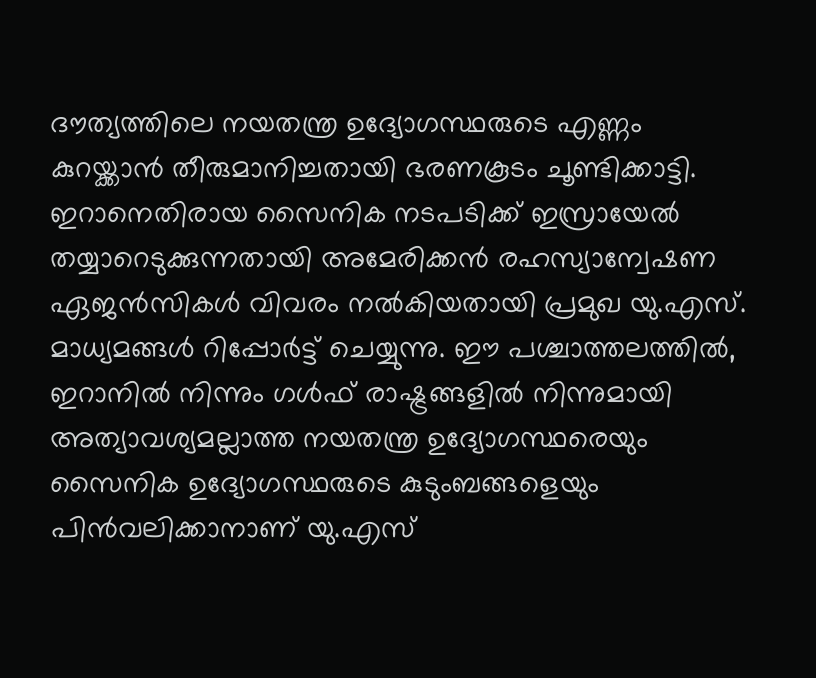ദൗത്യത്തിലെ നയതന്ത്ര ഉദ്യോഗസ്ഥരുടെ എണ്ണം കുറയ്ക്കാൻ തീരുമാനിച്ചതായി ഭരണകൂടം ചൂണ്ടിക്കാട്ടി. ഇറാനെതിരായ സൈനിക നടപടിക്ക് ഇസ്രായേല്‍ തയ്യാറെടുക്കുന്നതായി അമേരിക്കന്‍ രഹസ്യാന്വേഷണ ഏജന്‍സികള്‍ വിവരം നൽകിയതായി പ്രമുഖ യു.എസ്. മാധ്യമങ്ങള്‍ റിപ്പോര്‍ട്ട് ചെയ്യുന്നു. ഈ പശ്ചാത്തലത്തില്‍, ഇറാനിൽ നിന്നും ഗള്‍ഫ് രാഷ്ട്രങ്ങളിൽ നിന്നുമായി അത്യാവശ്യമല്ലാത്ത നയതന്ത്ര ഉദ്യോഗസ്ഥരെയും സൈനിക ഉദ്യോഗസ്ഥരുടെ കുടുംബങ്ങളെയും പിന്‍വലിക്കാനാണ് യു.എസ്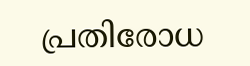പ്രതിരോധ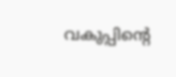വകുപ്പിന്റെ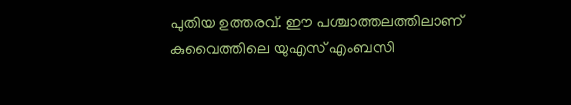പുതിയ ഉത്തരവ്. ഈ പശ്ചാത്തലത്തിലാണ് കുവൈത്തിലെ യുഎസ് എംബസി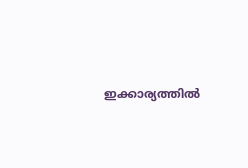ഇക്കാര്യത്തിൽ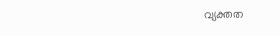വ്യക്തത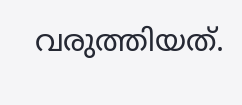വരുത്തിയത്.